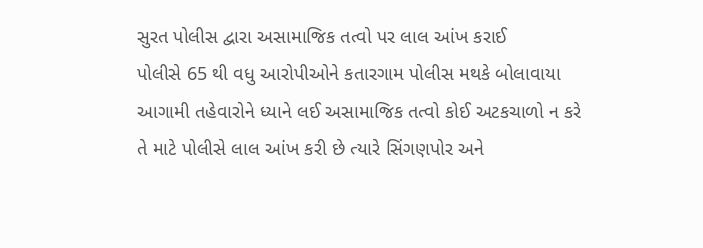સુરત પોલીસ દ્વારા અસામાજિક તત્વો પર લાલ આંખ કરાઈ
પોલીસે 65 થી વધુ આરોપીઓને કતારગામ પોલીસ મથકે બોલાવાયા
આગામી તહેવારોને ધ્યાને લઈ અસામાજિક તત્વો કોઈ અટકચાળો ન કરે તે માટે પોલીસે લાલ આંખ કરી છે ત્યારે સિંગણપોર અને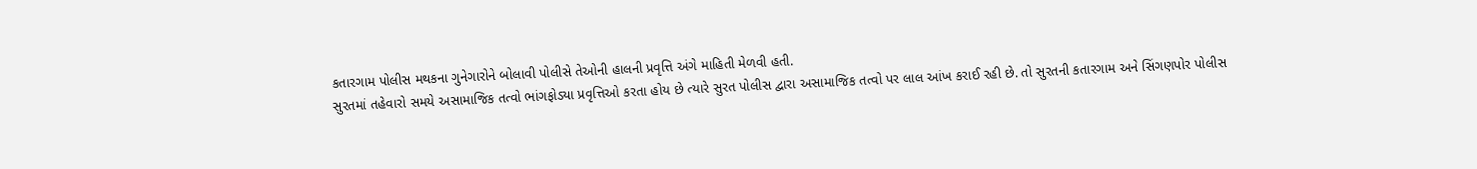કતારગામ પોલીસ મથકના ગુનેગારોને બોલાવી પોલીસે તેઓની હાલની પ્રવૃત્તિ અંગે માહિતી મેળવી હતી.
સુરતમાં તહેવારો સમયે અસામાજિક તત્વો ભાંગફોડ્યા પ્રવૃત્તિઓ કરતા હોય છે ત્યારે સુરત પોલીસ દ્વારા અસામાજિક તત્વો પર લાલ આંખ કરાઈ રહી છે. તો સુરતની કતારગામ અને સિંગણપોર પોલીસ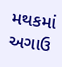મથકમાં અગાઉ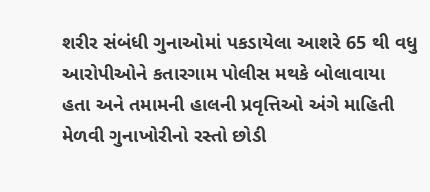શરીર સંબંધી ગુનાઓમાં પકડાયેલા આશરે 65 થી વધુ આરોપીઓને કતારગામ પોલીસ મથકે બોલાવાયા હતા અને તમામની હાલની પ્રવૃત્તિઓ અંગે માહિતી મેળવી ગુનાખોરીનો રસ્તો છોડી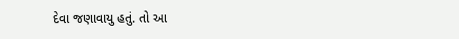દેવા જણાવાયુ હતું. તો આ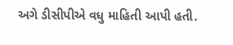અગે ડીસીપીએ વધુ માહિતી આપી હતી.